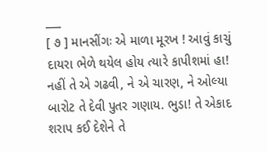___
[ ૭ ] માનસીંગઃ એ માળા મૂરખ ! આવું કાચું દાયરા ભેળે થયેલ હોય ત્યારે કાપીશમાં હા! નહીં તે એ ગઢવી, ને એ ચારણ, ને ઓલ્યા બારોટ તે દેવી પુતર ગણાય. ભુડા! તે એકાદ શરાપ કઈ દેશેને તે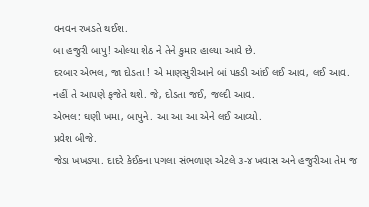વનવન રખડતે થઈશ.
બા હજુરી બાપુ! ઓલ્યા શેઠ ને તેને કુમાર હાલ્યા આવે છે.
દરબાર એભલ, જા દોડતા ! એ માણસુરીઆને બાં પકડી આંઈ લઈ આવ, લઈ આવ. નહીં તે આપણે ફજેતે થશે. જે, દોડતા જઈ, જલ્દી આવ.
એભલ: ઘણી ખમા, બાપુને. આ આ આ એને લઈ આવ્યો.
પ્રવેશ બીજે.
જેડા ખખડ્યા. દાદરે કેઈકના પગલા સંભળાણ એટલે ૩-૪ ખવાસ અને હજુરીઆ તેમ જ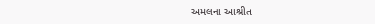અમલના આશ્રીત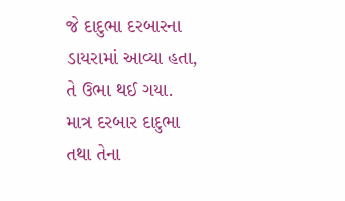જે દાદુભા દરબારના ડાયરામાં આવ્યા હતા, તે ઉભા થઈ ગયા. માત્ર દરબાર દાદુભા તથા તેના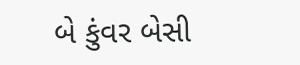બે કુંવર બેસી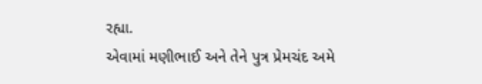રહ્યા.
એવામાં મણીભાઈ અને તેને પુત્ર પ્રેમચંદ અમે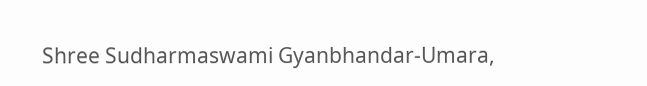Shree Sudharmaswami Gyanbhandar-Umara,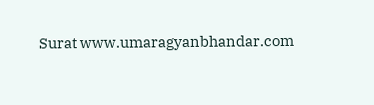Surat www.umaragyanbhandar.com